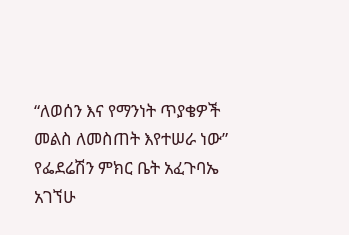“ለወሰን እና የማንነት ጥያቄዎች መልስ ለመስጠት እየተሠራ ነው” የፌደሬሽን ምክር ቤት አፈጉባኤ አገኘሁ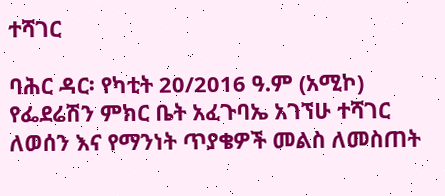ተሻገር

ባሕር ዳር፡ የካቲት 20/2016 ዓ.ም (አሚኮ) የፌደሬሽን ምክር ቤት አፈጉባኤ አገኘሁ ተሻገር ለወሰን እና የማንነት ጥያቄዎች መልስ ለመስጠት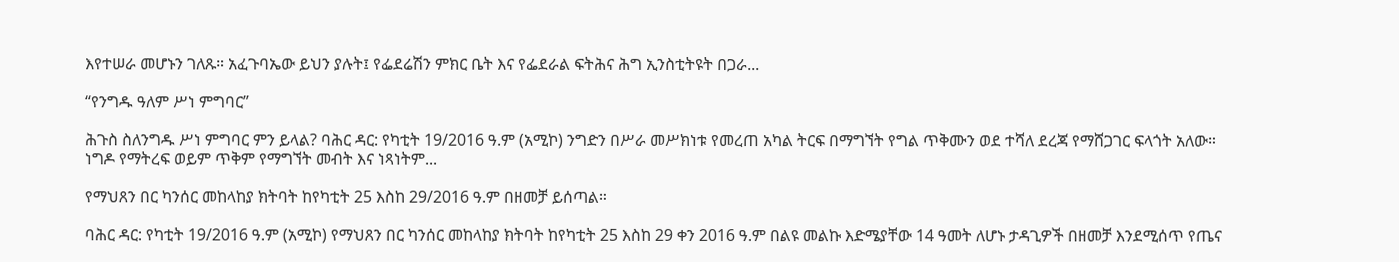እየተሠራ መሆኑን ገለጹ። አፈጉባኤው ይህን ያሉት፤ የፌደሬሽን ምክር ቤት እና የፌደራል ፍትሕና ሕግ ኢንስቲትዩት በጋራ...

“የንግዱ ዓለም ሥነ ምግባር”

ሕጉስ ስለንግዱ ሥነ ምግባር ምን ይላል? ባሕር ዳር: የካቲት 19/2016 ዓ.ም (አሚኮ) ንግድን በሥራ መሥክነቱ የመረጠ አካል ትርፍ በማግኘት የግል ጥቅሙን ወደ ተሻለ ደረጃ የማሸጋገር ፍላጎት አለው። ነግዶ የማትረፍ ወይም ጥቅም የማግኘት መብት እና ነጻነትም...

የማህጸን በር ካንሰር መከላከያ ክትባት ከየካቲት 25 እስከ 29/2016 ዓ.ም በዘመቻ ይሰጣል።

ባሕር ዳር: የካቲት 19/2016 ዓ.ም (አሚኮ) የማህጸን በር ካንሰር መከላከያ ክትባት ከየካቲት 25 እስከ 29 ቀን 2016 ዓ.ም በልዩ መልኩ እድሜያቸው 14 ዓመት ለሆኑ ታዳጊዎች በዘመቻ እንደሚሰጥ የጤና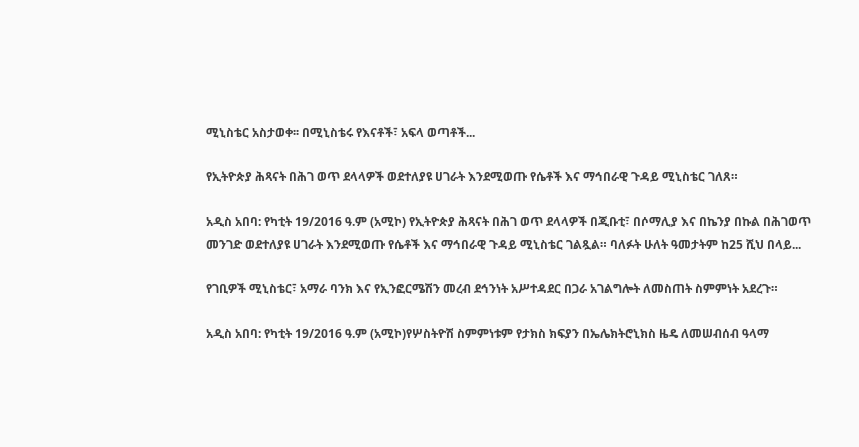ሚኒስቴር አስታወቀ፡፡ በሚኒስቴሩ የእናቶች፣ አፍላ ወጣቶች...

የኢትዮጵያ ሕጻናት በሕገ ወጥ ደላላዎች ወደተለያዩ ሀገራት እንደሚወጡ የሴቶች እና ማኅበራዊ ጉዳይ ሚኒስቴር ገለጸ።

አዲስ አበባ: የካቲት 19/2016 ዓ.ም (አሚኮ) የኢትዮጵያ ሕጻናት በሕገ ወጥ ደላላዎች በጂቡቲ፣ በሶማሊያ እና በኬንያ በኩል በሕገወጥ መንገድ ወደተለያዩ ሀገራት እንደሚወጡ የሴቶች እና ማኅበራዊ ጉዳይ ሚኒስቴር ገልጿል። ባለፉት ሁለት ዓመታትም ከ25 ሺህ በላይ...

የገቢዎች ሚኒስቴር፣ አማራ ባንክ እና የኢንፎርሜሽን መረብ ደኅንነት አሥተዳደር በጋራ አገልግሎት ለመስጠት ስምምነት አደረጉ።

አዲስ አበባ: የካቲት 19/2016 ዓ.ም (አሚኮ)የሦስትዮሽ ስምምነቱም የታክስ ክፍያን በኤሌክትሮኒክስ ዜዴ ለመሠብሰብ ዓላማ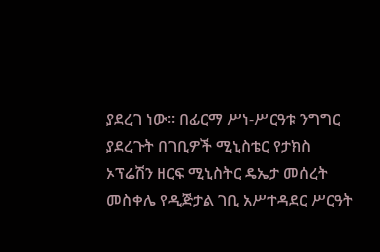ያደረገ ነው። በፊርማ ሥነ-ሥርዓቱ ንግግር ያደረጉት በገቢዎች ሚኒስቴር የታክስ ኦፕሬሽን ዘርፍ ሚኒስትር ዴኤታ መሰረት መስቀሌ የዲጅታል ገቢ አሥተዳደር ሥርዓት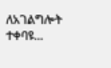ለአገልግሎት ተቀባዩ...